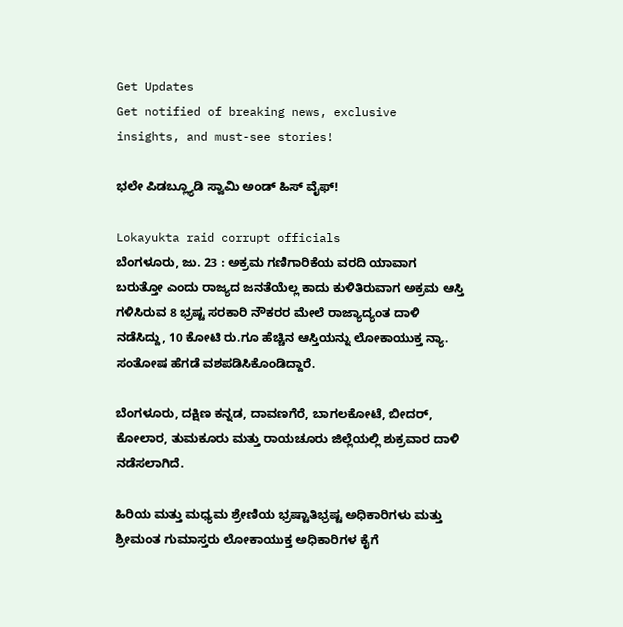Get Updates
Get notified of breaking news, exclusive insights, and must-see stories!

ಭಲೇ ಪಿಡಬ್ಲ್ಯೂಡಿ ಸ್ವಾಮಿ ಅಂಡ್ ಹಿಸ್ ವೈಫ್!

Lokayukta raid corrupt officials
ಬೆಂಗಳೂರು, ಜು. 23 : ಅಕ್ರಮ ಗಣಿಗಾರಿಕೆಯ ವರದಿ ಯಾವಾಗ ಬರುತ್ತೋ ಎಂದು ರಾಜ್ಯದ ಜನತೆಯೆಲ್ಲ ಕಾದು ಕುಳಿತಿರುವಾಗ ಅಕ್ರಮ ಆಸ್ತಿ ಗಳಿಸಿರುವ 8 ಭ್ರಷ್ಟ ಸರಕಾರಿ ನೌಕರರ ಮೇಲೆ ರಾಜ್ಯಾದ್ಯಂತ ದಾಳಿ ನಡೆಸಿದ್ದು, 10 ಕೋಟಿ ರು.ಗೂ ಹೆಚ್ಚಿನ ಆಸ್ತಿಯನ್ನು ಲೋಕಾಯುಕ್ತ ನ್ಯಾ. ಸಂತೋಷ ಹೆಗಡೆ ವಶಪಡಿಸಿಕೊಂಡಿದ್ದಾರೆ.

ಬೆಂಗಳೂರು, ದಕ್ಷಿಣ ಕನ್ನಡ, ದಾವಣಗೆರೆ, ಬಾಗಲಕೋಟೆ, ಬೀದರ್, ಕೋಲಾರ, ತುಮಕೂರು ಮತ್ತು ರಾಯಚೂರು ಜಿಲ್ಲೆಯಲ್ಲಿ ಶುಕ್ರವಾರ ದಾಳಿ ನಡೆಸಲಾಗಿದೆ.

ಹಿರಿಯ ಮತ್ತು ಮಧ್ಯಮ ಶ್ರೇಣಿಯ ಭ್ರಷ್ಟಾತಿಭ್ರಷ್ಟ ಅಧಿಕಾರಿಗಳು ಮತ್ತು ಶ್ರೀಮಂತ ಗುಮಾಸ್ತರು ಲೋಕಾಯುಕ್ತ ಅಧಿಕಾರಿಗಳ ಕೈಗೆ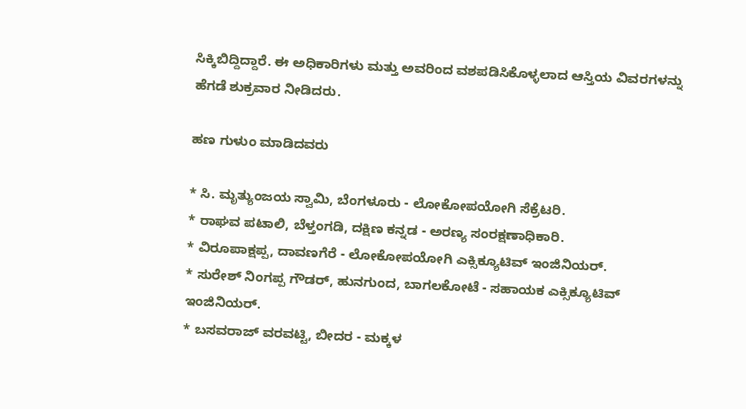ಸಿಕ್ಕಿಬಿದ್ದಿದ್ದಾರೆ. ಈ ಅಧಿಕಾರಿಗಳು ಮತ್ತು ಅವರಿಂದ ವಶಪಡಿಸಿಕೊಳ್ಳಲಾದ ಆಸ್ತಿಯ ವಿವರಗಳನ್ನು ಹೆಗಡೆ ಶುಕ್ರವಾರ ನೀಡಿದರು.

ಹಣ ಗುಳುಂ ಮಾಡಿದವರು

* ಸಿ. ಮೃತ್ಯುಂಜಯ ಸ್ವಾಮಿ, ಬೆಂಗಳೂರು - ಲೋಕೋಪಯೋಗಿ ಸೆಕ್ರೆಟರಿ.
* ರಾಘವ ಪಟಾಲಿ, ಬೆಳ್ತಂಗಡಿ, ದಕ್ಷಿಣ ಕನ್ನಡ - ಅರಣ್ಯ ಸಂರಕ್ಷಣಾಧಿಕಾರಿ.
* ವಿರೂಪಾಕ್ಷಪ್ಪ, ದಾವಣಗೆರೆ - ಲೋಕೋಪಯೋಗಿ ಎಕ್ಸಿಕ್ಯೂಟಿವ್ ಇಂಜಿನಿಯರ್.
* ಸುರೇಶ್ ನಿಂಗಪ್ಪ ಗೌಡರ್, ಹುನಗುಂದ, ಬಾಗಲಕೋಟೆ - ಸಹಾಯಕ ಎಕ್ಸಿಕ್ಯೂಟಿವ್ ಇಂಜಿನಿಯರ್.
* ಬಸವರಾಜ್ ವರವಟ್ಟಿ, ಬೀದರ - ಮಕ್ಕಳ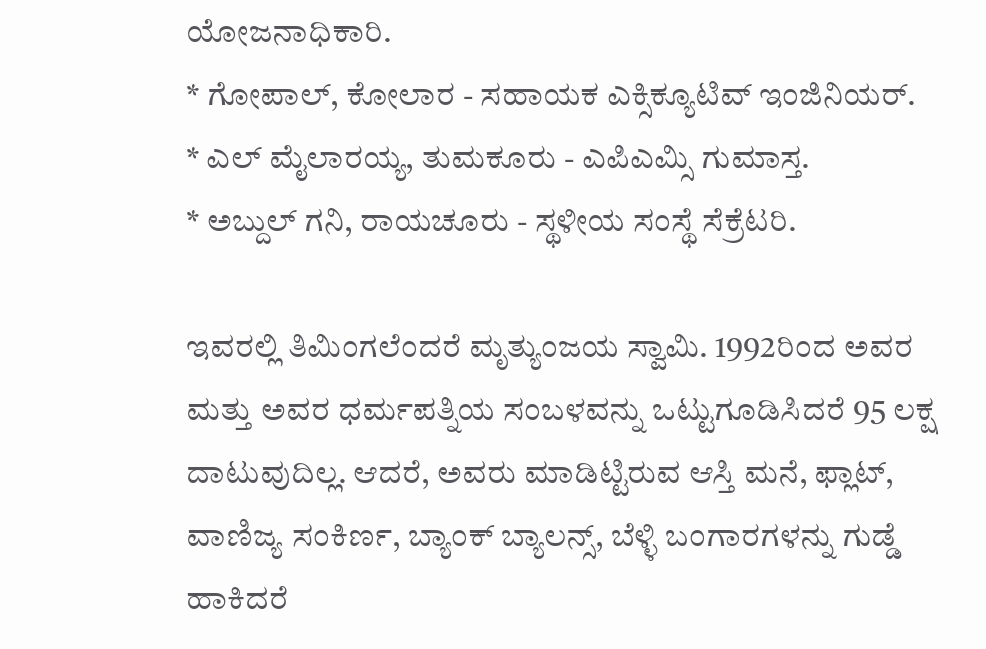ಯೋಜನಾಧಿಕಾರಿ.
* ಗೋಪಾಲ್, ಕೋಲಾರ - ಸಹಾಯಕ ಎಕ್ಸಿಕ್ಯೂಟಿವ್ ಇಂಜಿನಿಯರ್.
* ಎಲ್ ಮೈಲಾರಯ್ಯ, ತುಮಕೂರು - ಎಪಿಎಮ್ಸಿ ಗುಮಾಸ್ತ.
* ಅಬ್ದುಲ್ ಗನಿ, ರಾಯಚೂರು - ಸ್ಥಳೀಯ ಸಂಸ್ಥೆ ಸೆಕ್ರೆಟರಿ.

ಇವರಲ್ಲಿ ತಿಮಿಂಗಲೆಂದರೆ ಮೃತ್ಯುಂಜಯ ಸ್ವಾಮಿ. 1992ರಿಂದ ಅವರ ಮತ್ತು ಅವರ ಧರ್ಮಪತ್ನಿಯ ಸಂಬಳವನ್ನು ಒಟ್ಟುಗೂಡಿಸಿದರೆ 95 ಲಕ್ಷ ದಾಟುವುದಿಲ್ಲ. ಆದರೆ, ಅವರು ಮಾಡಿಟ್ಟಿರುವ ಆಸ್ತಿ ಮನೆ, ಫ್ಲಾಟ್, ವಾಣಿಜ್ಯ ಸಂಕಿರ್ಣ, ಬ್ಯಾಂಕ್ ಬ್ಯಾಲನ್ಸ್, ಬೆಳ್ಳಿ ಬಂಗಾರಗಳನ್ನು ಗುಡ್ಡೆ ಹಾಕಿದರೆ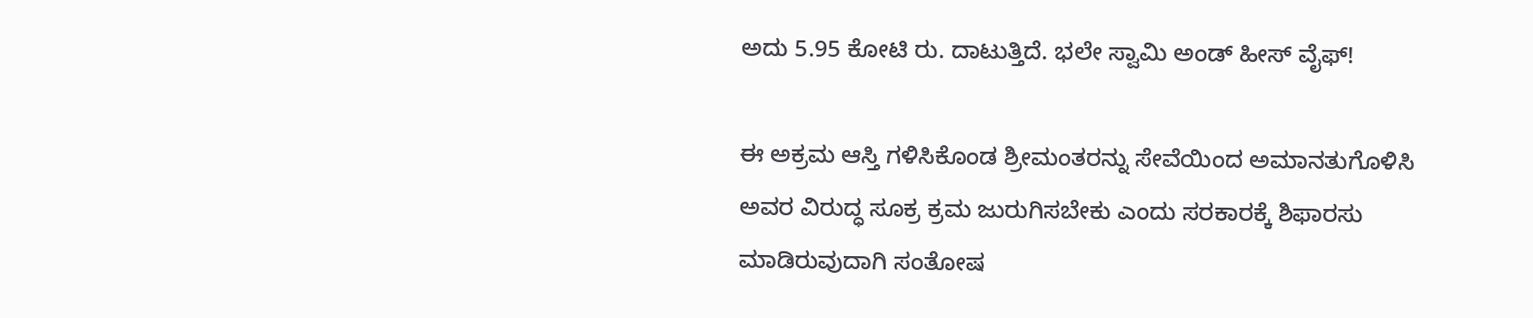ಅದು 5.95 ಕೋಟಿ ರು. ದಾಟುತ್ತಿದೆ. ಭಲೇ ಸ್ವಾಮಿ ಅಂಡ್ ಹೀಸ್ ವೈಫ್!

ಈ ಅಕ್ರಮ ಆಸ್ತಿ ಗಳಿಸಿಕೊಂಡ ಶ್ರೀಮಂತರನ್ನು ಸೇವೆಯಿಂದ ಅಮಾನತುಗೊಳಿಸಿ ಅವರ ವಿರುದ್ಧ ಸೂಕ್ರ ಕ್ರಮ ಜುರುಗಿಸಬೇಕು ಎಂದು ಸರಕಾರಕ್ಕೆ ಶಿಫಾರಸು ಮಾಡಿರುವುದಾಗಿ ಸಂತೋಷ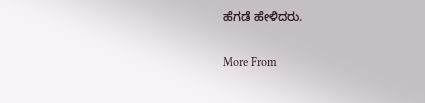ಹೆಗಡೆ ಹೇಳಿದರು.

More From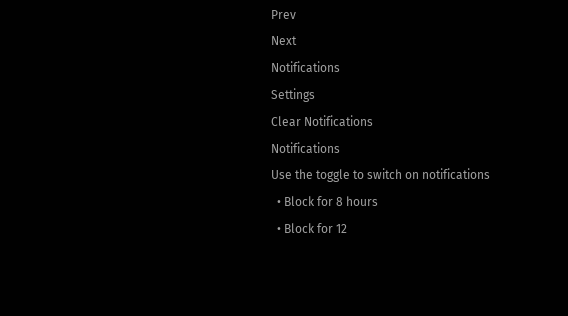Prev
Next
Notifications
Settings
Clear Notifications
Notifications
Use the toggle to switch on notifications
  • Block for 8 hours
  • Block for 12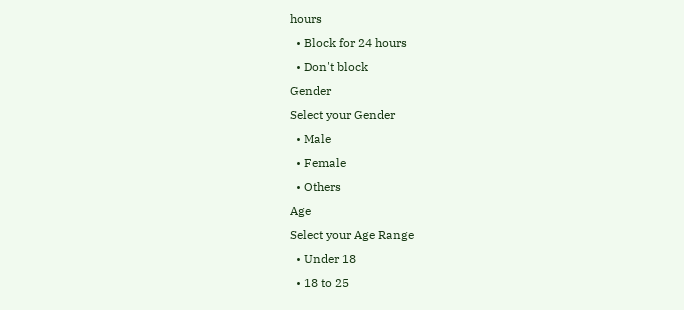hours
  • Block for 24 hours
  • Don't block
Gender
Select your Gender
  • Male
  • Female
  • Others
Age
Select your Age Range
  • Under 18
  • 18 to 25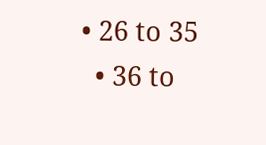• 26 to 35
  • 36 to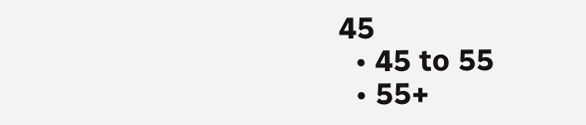45
  • 45 to 55
  • 55+